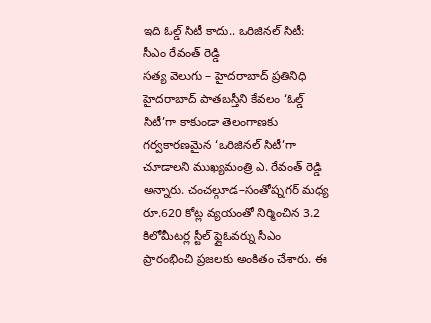ఇది ఓల్డ్ సిటీ కాదు.. ఒరిజినల్ సిటీ: సీఎం రేవంత్ రెడ్డి
సత్య వెలుగు – హైదరాబాద్ ప్రతినిధి హైదరాబాద్ పాతబస్తీని కేవలం ‘ఓల్డ్ సిటీ’గా కాకుండా తెలంగాణకు గర్వకారణమైన ‘ఒరిజినల్ సిటీ’గా చూడాలని ముఖ్యమంత్రి ఎ. రేవంత్ రెడ్డి అన్నారు. చంచల్గూడ–సంతోష్నగర్ మధ్య రూ.620 కోట్ల వ్యయంతో నిర్మించిన 3.2 కిలోమీటర్ల స్టీల్ ఫ్లైఓవర్ను సీఎం ప్రారంభించి ప్రజలకు అంకితం చేశారు. ఈ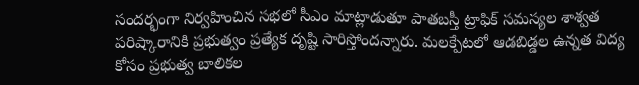సందర్భంగా నిర్వహించిన సభలో సీఎం మాట్లాడుతూ పాతబస్తీ ట్రాఫిక్ సమస్యల శాశ్వత పరిష్కారానికి ప్రభుత్వం ప్రత్యేక దృష్టి సారిస్తోందన్నారు. మలక్పేటలో ఆడబిడ్డల ఉన్నత విద్య కోసం ప్రభుత్వ బాలికల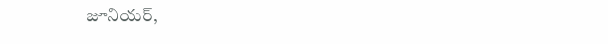జూనియర్,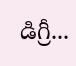డిగ్రీ...